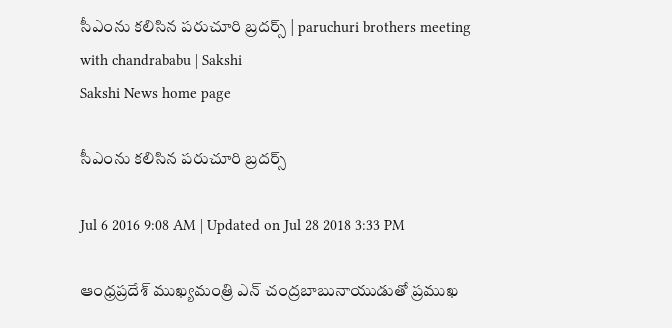సీఎంను కలిసిన పరుచూరి బ్రదర్స్ | paruchuri brothers meeting with chandrababu | Sakshi
Sakshi News home page

సీఎంను కలిసిన పరుచూరి బ్రదర్స్

Jul 6 2016 9:08 AM | Updated on Jul 28 2018 3:33 PM

ఆంధ్రప్రదేశ్ ముఖ్యమంత్రి ఎన్ చంద్రబాబునాయుడుతో ప్రముఖ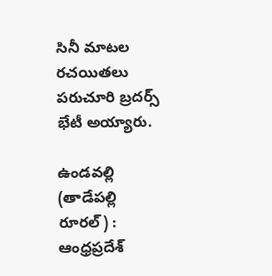సినీ మాటల రచయితలు పరుచూరి బ్రదర్స్ భేటీ అయ్యారు.

ఉండవల్లి (తాడేపల్లి రూరల్) : ఆంధ్రప్రదేశ్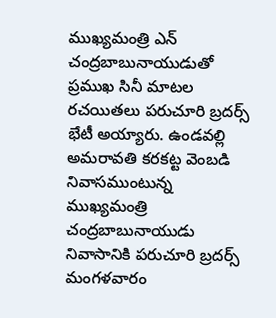ముఖ్యమంత్రి ఎన్ చంద్రబాబునాయుడుతో ప్రముఖ సినీ మాటల రచయితలు పరుచూరి బ్రదర్స్  భేటీ అయ్యారు. ఉండవల్లి అమరావతి కరకట్ట వెంబడి నివాసముంటున్న ముఖ్యమంత్రి చంద్రబాబునాయుడు నివాసానికి పరుచూరి బ్రదర్స్ మంగళవారం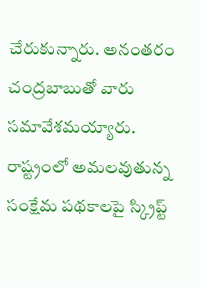చేరుకున్నారు. అనంతరం చంద్రబాబుతో వారు సమావేశమయ్యారు. రాష్ట్రంలో అమలవుతున్న సంక్షేమ పథకాలపై స్క్రిప్ట్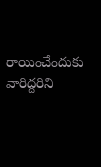రాయించేందుకు వారిద్దరిని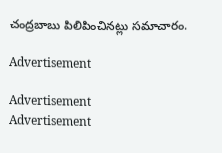చంద్రబాబు పిలిపించినట్లు సమాచారం.

Advertisement

Advertisement
Advertisement